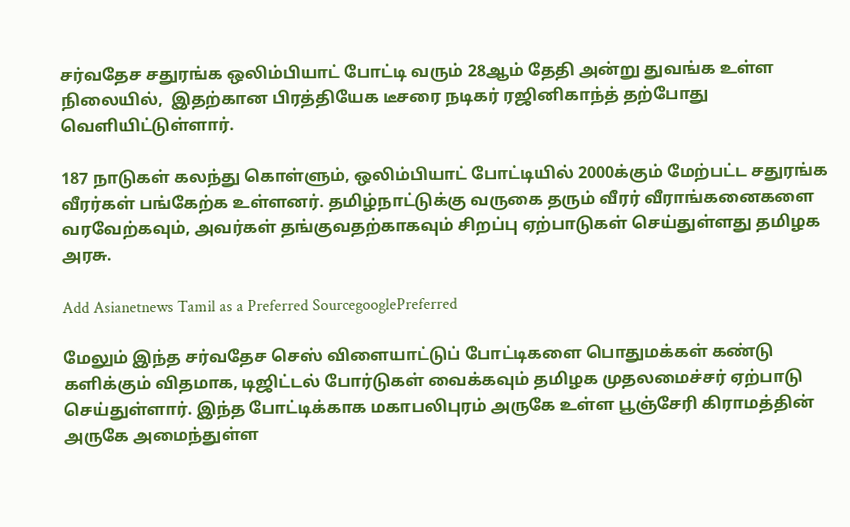சர்வதேச சதுரங்க ஒலிம்பியாட் போட்டி வரும் 28ஆம் தேதி அன்று துவங்க உள்ள நிலையில்,  இதற்கான பிரத்தியேக டீசரை நடிகர் ரஜினிகாந்த் தற்போது வெளியிட்டுள்ளார்.

187 நாடுகள் கலந்து கொள்ளும், ஒலிம்பியாட் போட்டியில் 2000க்கும் மேற்பட்ட சதுரங்க வீரர்கள் பங்கேற்க உள்ளனர். தமிழ்நாட்டுக்கு வருகை தரும் வீரர் வீராங்கனைகளை வரவேற்கவும், அவர்கள் தங்குவதற்காகவும் சிறப்பு ஏற்பாடுகள் செய்துள்ளது தமிழக அரசு.

Add Asianetnews Tamil as a Preferred SourcegooglePreferred

மேலும் இந்த சர்வதேச செஸ் விளையாட்டுப் போட்டிகளை பொதுமக்கள் கண்டு களிக்கும் விதமாக, டிஜிட்டல் போர்டுகள் வைக்கவும் தமிழக முதலமைச்சர் ஏற்பாடு செய்துள்ளார். இந்த போட்டிக்காக மகாபலிபுரம் அருகே உள்ள பூஞ்சேரி கிராமத்தின் அருகே அமைந்துள்ள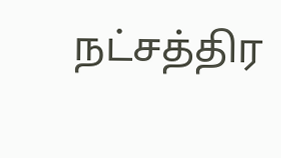நட்சத்திர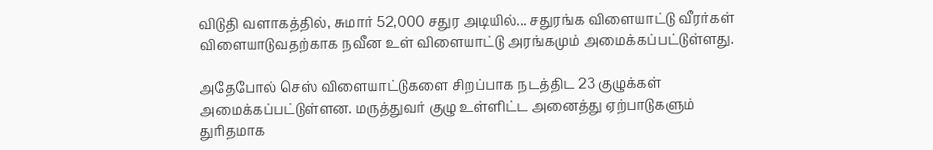விடுதி வளாகத்தில், சுமார் 52,000 சதுர அடியில்... சதுரங்க விளையாட்டு வீரர்கள் விளையாடுவதற்காக நவீன உள் விளையாட்டு அரங்கமும் அமைக்கப்பட்டுள்ளது.

அதேபோல் செஸ் விளையாட்டுகளை சிறப்பாக நடத்திட 23 குழுக்கள் அமைக்கப்பட்டுள்ளன. மருத்துவர் குழு உள்ளிட்ட அனைத்து ஏற்பாடுகளும் துரிதமாக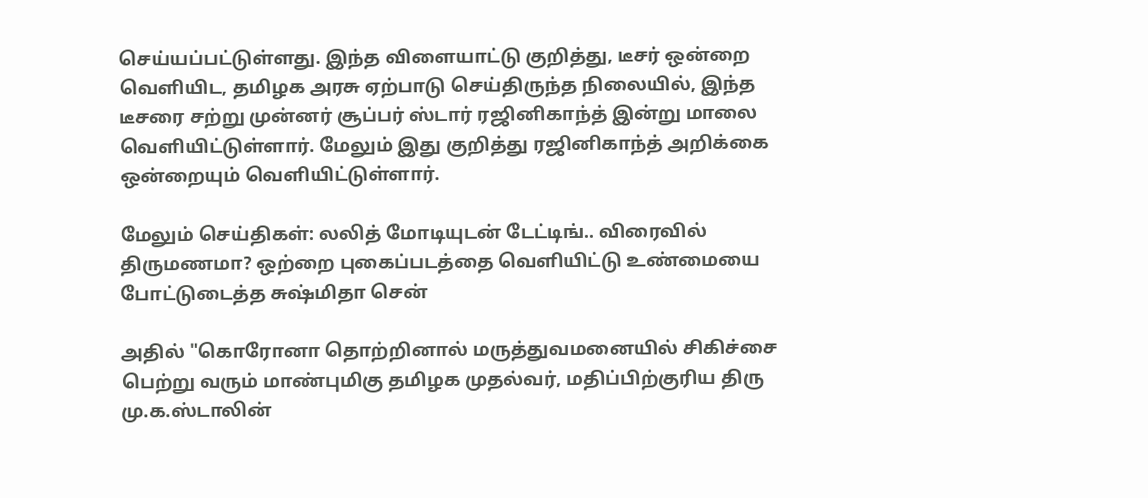செய்யப்பட்டுள்ளது. இந்த விளையாட்டு குறித்து, டீசர் ஒன்றை வெளியிட, தமிழக அரசு ஏற்பாடு செய்திருந்த நிலையில், இந்த டீசரை சற்று முன்னர் சூப்பர் ஸ்டார் ரஜினிகாந்த் இன்று மாலை வெளியிட்டுள்ளார். மேலும் இது குறித்து ரஜினிகாந்த் அறிக்கை ஒன்றையும் வெளியிட்டுள்ளார்.

மேலும் செய்திகள்: லலித் மோடியுடன் டேட்டிங்.. விரைவில் திருமணமா? ஒற்றை புகைப்படத்தை வெளியிட்டு உண்மையை போட்டுடைத்த சுஷ்மிதா சென்

அதில் "கொரோனா தொற்றினால் மருத்துவமனையில் சிகிச்சை பெற்று வரும் மாண்புமிகு தமிழக முதல்வர், மதிப்பிற்குரிய திரு மு.க.ஸ்டாலின்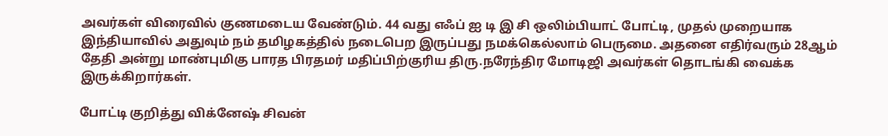அவர்கள் விரைவில் குணமடைய வேண்டும். 44 வது எஃப் ஐ டி இ சி ஒலிம்பியாட் போட்டி, முதல் முறையாக இந்தியாவில் அதுவும் நம் தமிழகத்தில் நடைபெற இருப்பது நமக்கெல்லாம் பெருமை. அதனை எதிர்வரும் 28ஆம் தேதி அன்று மாண்புமிகு பாரத பிரதமர் மதிப்பிற்குரிய திரு.நரேந்திர மோடிஜி அவர்கள் தொடங்கி வைக்க இருக்கிறார்கள்.

போட்டி குறித்து விக்னேஷ் சிவன்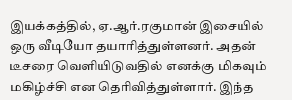இயக்கத்தில், ஏ.ஆர்.ரகுமான் இசையில் ஒரு வீடியோ தயாரித்துள்ளனர். அதன் டீசரை வெளியிடுவதில் எனக்கு மிகவும் மகிழ்ச்சி என தெரிவித்துள்ளார். இந்த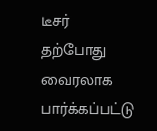டீசர் தற்போது வைரலாக பார்க்கப்பட்டு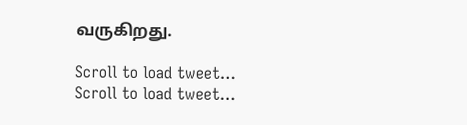வருகிறது.

Scroll to load tweet…
Scroll to load tweet…